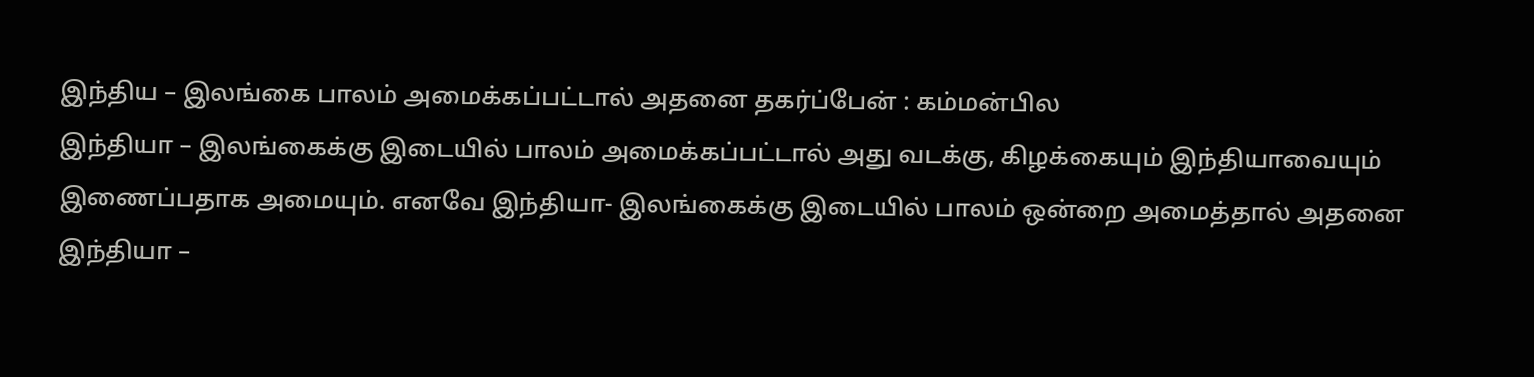இந்திய – இலங்கை பாலம் அமைக்கப்பட்டால் அதனை தகர்ப்பேன் : கம்மன்பில
இந்தியா – இலங்கைக்கு இடையில் பாலம் அமைக்கப்பட்டால் அது வடக்கு, கிழக்கையும் இந்தியாவையும் இணைப்பதாக அமையும். எனவே இந்தியா- இலங்கைக்கு இடையில் பாலம் ஒன்றை அமைத்தால் அதனை
இந்தியா –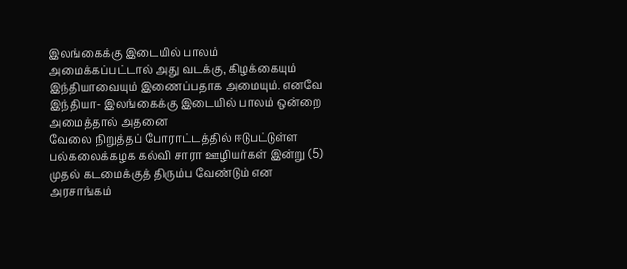இலங்கைக்கு இடையில் பாலம் அமைக்கப்பட்டால் அது வடக்கு, கிழக்கையும் இந்தியாவையும் இணைப்பதாக அமையும். எனவே இந்தியா- இலங்கைக்கு இடையில் பாலம் ஒன்றை அமைத்தால் அதனை
வேலை நிறுத்தப் போராட்டத்தில் ஈடுபட்டுள்ள பல்கலைக்கழக கல்வி சாரா ஊழியர்கள் இன்று (5) முதல் கடமைக்குத் திரும்ப வேண்டும் என அரசாங்கம்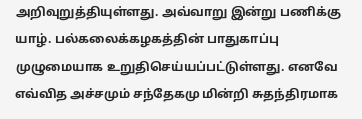அறிவுறுத்தியுள்ளது. அவ்வாறு இன்று பணிக்கு
யாழ். பல்கலைக்கழகத்தின் பாதுகாப்பு முழுமையாக உறுதிசெய்யப்பட்டுள்ளது. எனவே எவ்வித அச்சமும் சந்தேகமு மின்றி சுதந்திரமாக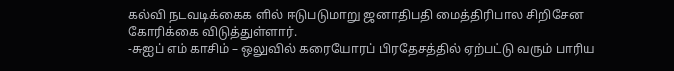கல்வி நடவடிக்கைக ளில் ஈடுபடுமாறு ஜனாதிபதி மைத்திரிபால சிறிசேன கோரிக்கை விடுத்துள்ளார்.
-சுஐப் எம் காசிம் – ஒலுவில் கரையோரப் பிரதேசத்தில் ஏற்பட்டு வரும் பாரிய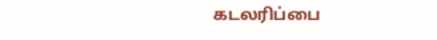கடலரிப்பை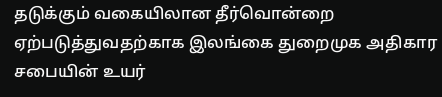தடுக்கும் வகையிலான தீர்வொன்றை ஏற்படுத்துவதற்காக இலங்கை துறைமுக அதிகார சபையின் உயர்